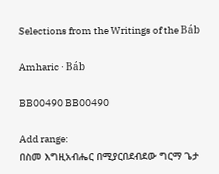Selections from the Writings of the Báb

Amharic · Báb

BB00490 BB00490

Add range:
በስመ እግዚአብሔር በሚያርበደብደው ግርማ ጌታ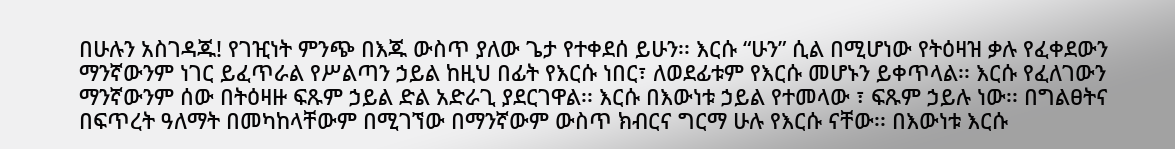በሁሉን አስገዳጁ! የገዢነት ምንጭ በእጁ ውስጥ ያለው ጌታ የተቀደሰ ይሁን፡፡ እርሱ “ሁን” ሲል በሚሆነው የትዕዛዝ ቃሉ የፈቀደውን ማንኛውንም ነገር ይፈጥራል የሥልጣን ኃይል ከዚህ በፊት የእርሱ ነበር፣ ለወደፊቱም የእርሱ መሆኑን ይቀጥላል፡፡ እርሱ የፈለገውን ማንኛውንም ሰው በትዕዛዙ ፍጹም ኃይል ድል አድራጊ ያደርገዋል፡፡ እርሱ በእውነቱ ኃይል የተመላው ፣ ፍጹም ኃይሉ ነው፡፡ በግልፀትና በፍጥረት ዓለማት በመካከላቸውም በሚገኘው በማንኛውም ውስጥ ክብርና ግርማ ሁሉ የእርሱ ናቸው፡፡ በእውነቱ እርሱ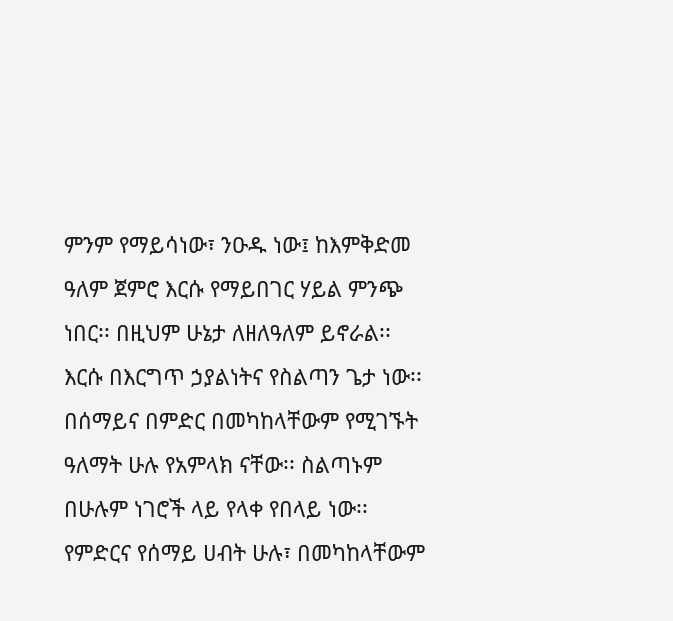ምንም የማይሳነው፣ ንዑዱ ነው፤ ከእምቅድመ ዓለም ጀምሮ እርሱ የማይበገር ሃይል ምንጭ ነበር፡፡ በዚህም ሁኔታ ለዘለዓለም ይኖራል፡፡ እርሱ በእርግጥ ኃያልነትና የስልጣን ጌታ ነው፡፡ በሰማይና በምድር በመካከላቸውም የሚገኙት ዓለማት ሁሉ የአምላክ ናቸው፡፡ ስልጣኑም በሁሉም ነገሮች ላይ የላቀ የበላይ ነው፡፡ የምድርና የሰማይ ሀብት ሁሉ፣ በመካከላቸውም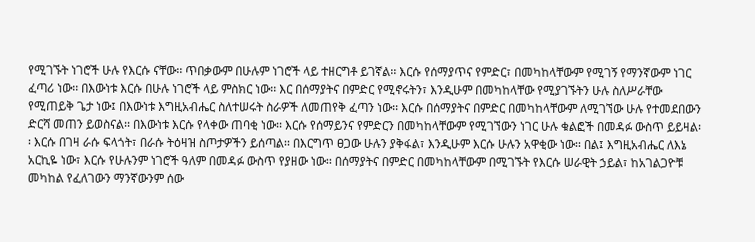የሚገኙት ነገሮች ሁሉ የእርሱ ናቸው፡፡ ጥበቃውም በሁሉም ነገሮች ላይ ተዘርግቶ ይገኛል፡፡ እርሱ የሰማያጥና የምድር፣ በመካከላቸውም የሚገኝ የማንኛውም ነገር ፈጣሪ ነው፡፡ በእውነቱ እርሱ በሁሉ ነገሮች ላይ ምስክር ነው፡፡ እር በሰማያትና በምድር የሚኖሩትን፣ እንዲሁም በመካከላቸው የሚያገኙትን ሁሉ ስለሥራቸው የሚጠይቅ ጌታ ነው፤ በእውነቱ እግዚአብሔር ስለተሠሩት ስራዎች ለመጠየቅ ፈጣን ነው፡፡ እርሱ በሰማያትና በምድር በመካከላቸውም ለሚገኘው ሁሉ የተመደበውን ድርሻ መጠን ይወስናል፡፡ በእውነቱ እርሱ የላቀው ጠባቂ ነው፡፡ እርሱ የሰማይንና የምድርን በመካከላቸውም የሚገኘውን ነገር ሁሉ ቁልፎች በመዳፉ ውስጥ ይይዛል፡፡ እርሱ በገዛ ራሱ ፍላጎት፣ በራሱ ትዕዛዝ ስጦታዎችን ይሰጣል፡፡ በእርግጥ ፀጋው ሁሉን ያቅፋል፣ እንዲሁም እርሱ ሁሉን አዋቂው ነው፡፡ በል፤ እግዚአብሔር ለእኔ አርኪዬ ነው፣ እርሱ የሁሉንም ነገሮች ዓለም በመዳፉ ውስጥ የያዘው ነው፡፡ በሰማያትና በምድር በመካከላቸውም በሚገኙት የእርሱ ሠራዊት ኃይል፣ ከአገልጋዮቹ መካከል የፈለገውን ማንኛውንም ሰው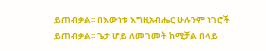ይጠብቃል፡፡ በእውነቱ እግዚአብሔር ሁሉንም ነገሮች ይጠብቃል፡፡ ጌታ ሆይ ለመገመት ከሚቻል በላይ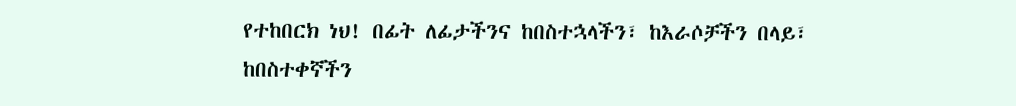የተከበርክ ነህ! በፊት ለፊታችንና ከበስተኋላችን፣ ከእራሶቻችን በላይ፣ ከበስተቀኛችን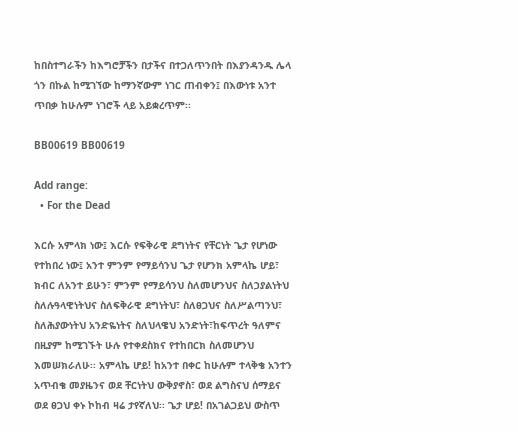ከበስተግራችን ከእግሮቻችን በታችና በተጋለጥንበት በእያንዳንዱ ሌላ ጎን በኩል ከሚገኘው ከማንኛውም ነገር ጠብቀን፤ በእውነቱ አንተ ጥበቃ ከሁሉም ነገሮች ላይ አይቋረጥም፡፡

BB00619 BB00619

Add range:
  • For the Dead

እርሱ አምላክ ነው፤ እርሱ የፍቅራዊ ደግነትና የቸርነት ጌታ የሆነው የተከበረ ነው፤ አንተ ምንም የማይሳንህ ጌታ የሆንክ አምላኬ ሆይ፣ ክብር ለአንተ ይሁን፣ ምንም የማይሳንህ ስለመሆንህና ስለኃያልነትህ ስለሉዓላዊነትህና ስለፍቅራዊ ደግነትህ፣ ስለፀጋህና ስለሥልጣንህ፣ ስለሕያውነትህ አንድዬነትና ስለህላዌህ አንድነት፣ከፍጥረት ዓለምና በዚያም ከሚገኙት ሁሉ የተቀደስክና የተከበርክ ስለመሆንህ እመሠክራለሁ፡፡ አምላኬ ሆይ! ከአንተ በቀር ከሁሉም ተላቅቄ አንተን አጥብቄ መያዜንና ወደ ቸርነትህ ውቅያኖስ፣ ወደ ልግስናህ ሰማይና ወደ ፀጋህ ቀኑ ኮከብ ዛሬ ታየኛለህ፡፡ ጌታ ሆይ! በአገልጋይህ ውስጥ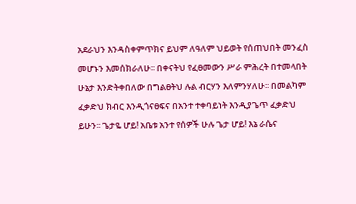አደራህን እንዳስቀምጥክና ይህም ለዓለም ህይወት የሰጠህበት መንፈስ መሆኑን እመሰክራለሁ፡፡ በቀናትህ የፈፀመውን ሥራ ምሕረት በተመላበት ሁኔታ እንድትቀበለው በግልፀትህ ሉል ብርሃን እለምንሃለሁ፡፡ በመልካም ፈቃድህ ክብር እንዲጎናፀፍና በአንተ ተቀባይነት እንዲያጌጥ ፈቃድህ ይሁን፡፡ ጌታዬ ሆይ! አቤቱ አንተ የሰዎች ሁሉ ጌታ ሆይ! እኔ ራሴና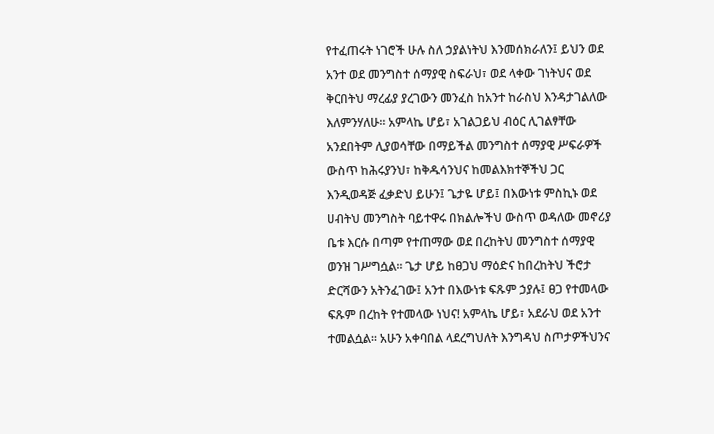የተፈጠሩት ነገሮች ሁሉ ስለ ኃያልነትህ እንመሰክራለን፤ ይህን ወደ አንተ ወደ መንግስተ ሰማያዊ ስፍራህ፣ ወደ ላቀው ገነትህና ወደ ቅርበትህ ማረፊያ ያረገውን መንፈስ ከአንተ ከራስህ እንዳታገልለው እለምንሃለሁ፡፡ አምላኬ ሆይ፣ አገልጋይህ ብዕር ሊገልፃቸው አንደበትም ሊያወሳቸው በማይችል መንግስተ ሰማያዊ ሥፍራዎች ውስጥ ከሕሩያንህ፣ ከቅዱሳንህና ከመልእክተኞችህ ጋር እንዲወዳጅ ፈቃድህ ይሁን፤ ጌታዬ ሆይ፤ በእውነቱ ምስኪኑ ወደ ሀብትህ መንግስት ባይተዋሩ በክልሎችህ ውስጥ ወዳለው መኖሪያ ቤቱ እርሱ በጣም የተጠማው ወደ በረከትህ መንግስተ ሰማያዊ ወንዝ ገሥግሷል፡፡ ጌታ ሆይ ከፀጋህ ማዕድና ከበረከትህ ችሮታ ድርሻውን አትንፈገው፤ አንተ በእውነቱ ፍጹም ኃያሉ፤ ፀጋ የተመላው ፍጹም በረከት የተመላው ነህና! አምላኬ ሆይ፣ አደራህ ወደ አንተ ተመልሷል፡፡ አሁን አቀባበል ላደረግህለት እንግዳህ ስጦታዎችህንና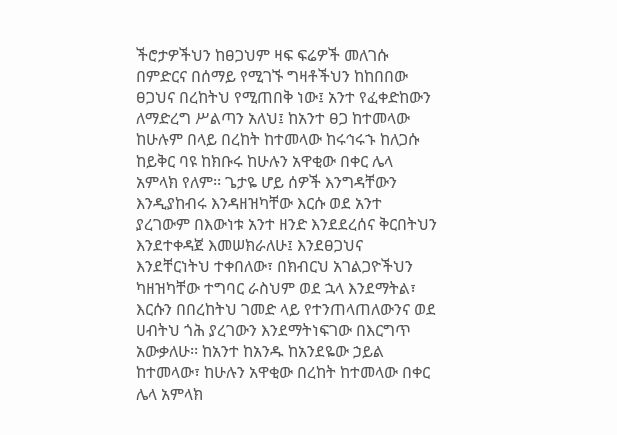ችሮታዎችህን ከፀጋህም ዛፍ ፍሬዎች መለገሱ በምድርና በሰማይ የሚገኙ ግዛቶችህን ከከበበው ፀጋህና በረከትህ የሚጠበቅ ነው፤ አንተ የፈቀድከውን ለማድረግ ሥልጣን አለህ፤ ከአንተ ፀጋ ከተመላው ከሁሉም በላይ በረከት ከተመላው ከሩኅሩኁ ከለጋሱ ከይቅር ባዩ ከክቡሩ ከሁሉን አዋቂው በቀር ሌላ አምላክ የለም፡፡ ጌታዬ ሆይ ሰዎች እንግዳቸውን እንዲያከብሩ እንዳዘዝካቸው እርሱ ወደ አንተ ያረገውም በእውነቱ አንተ ዘንድ እንደደረሰና ቅርበትህን እንደተቀዳጀ እመሠክራለሁ፤ እንደፀጋህና እንደቸርነትህ ተቀበለው፣ በክብርህ አገልጋዮችህን ካዘዝካቸው ተግባር ራስህም ወደ ኋላ እንደማትል፣ እርሱን በበረከትህ ገመድ ላይ የተንጠላጠለውንና ወደ ሀብትህ ጎሕ ያረገውን እንደማትነፍገው በእርግጥ አውቃለሁ፡፡ ከአንተ ከአንዱ ከአንደዬው ኃይል ከተመላው፣ ከሁሉን አዋቂው በረከት ከተመላው በቀር ሌላ አምላክ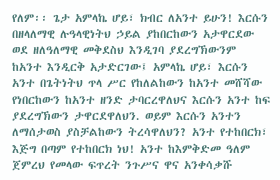የለም፡፡ ጌታ አምላኬ ሆይ፣ ክብር ለአንተ ይሁን! እርሱን በዘላለማዊ ሉዓላዊነትህ ኃይል ያከበርከውን አታዋርደው ወደ ዘለዓለማዊ መቅደስህ እንዲገባ ያደረግኽውንም ከአንተ እንዲርቅ አታድርገው፤ አምላኬ ሆይ፣ እርሱን አንተ በጌትነትህ ጥላ ሥር የከለልከውን ከአንተ መሸሻው የነበርከውን ከአንተ ዘንድ ታባርረዋለህና እርሱን አንተ ከፍ ያደረግኽውን ታዋርደዋለህን. ወይም እርሱን አንተን ለማሰታወስ ያስቻልከውን ትረሳዋለህን? አንተ የተከበርክ፣ እጅግ በጣም የተከበርክ ነህ! አንተ ከእምቅድመ ዓለም ጀምረህ የመላው ፍጥረት ንጉሥና ዋና አንቀሳቃሹ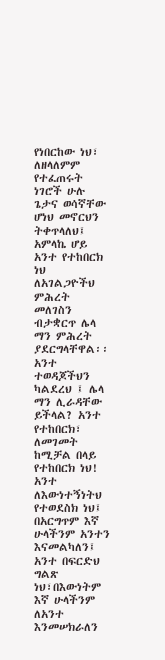የነበርከው ነህ፣ ለዘላለምም የተፈጠሩት ነገሮች ሁሉ ጌታና ወሳኛቸው ሆነህ መኖርህን ትቀጥላለህ፤ አምላኬ ሆይ አንተ የተከበርክ ነህ ለአገልጋዮችህ ምሕረት መለገስን ብታቋርጥ ሌላ ማን ምሕረት ያደርግላቸዋል፡፡ አንተ ተወዳጆችህን ካልደረህ ፤ ሌላ ማን ሊራዳቸው ይችላል? አንተ የተከበርክ፣ ለመገመት ከሚቻል በላይ የተከበርክ ነህ! አንተ ለእውነተኝነትህ የተወደስክ ነህ፤ በአርግጥም እኛ ሁላችንም አንተን እናመልካለን፤ አንተ በፍርድህ ግልጽ ነህ፣በእውነትም እኛ ሁላችንም ለአንተ እንመሠክራለን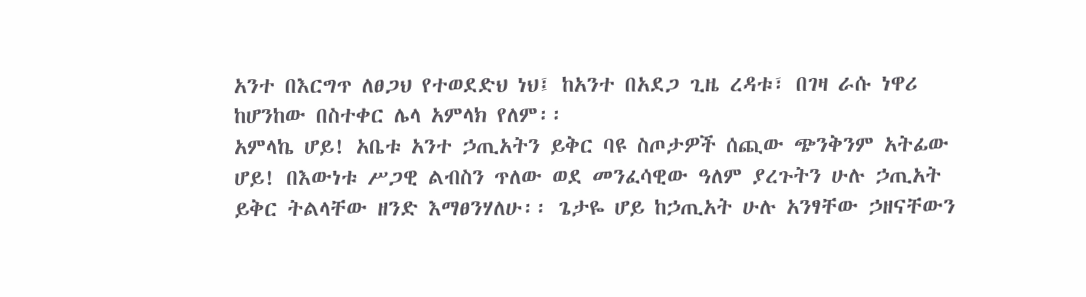አንተ በእርግጥ ለፀጋህ የተወደድህ ነህ፤ ከአንተ በአደጋ ጊዜ ረዳቱ፣ በገዛ ራሱ ነዋሪ ከሆንከው በስተቀር ሌላ አምላክ የለም፡፡
አምላኬ ሆይ! አቤቱ አንተ ኃጢአትን ይቅር ባዩ ስጦታዎች ሰጪው ጭንቅንም አትፊው ሆይ! በእውነቱ ሥጋዊ ልብስን ጥለው ወደ መንፈሳዊው ዓለም ያረጉትን ሁሉ ኃጢአት ይቅር ትልላቸው ዘንድ እማፀንሃለሁ፡፡ ጌታዬ ሆይ ከኃጢአት ሁሉ አንፃቸው ኃዘናቸውን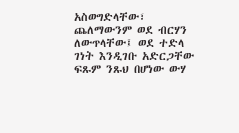አስወግድላቸው፣ ጨለማውንም ወደ ብርሃን ለውጥላቸው፤ ወደ ተድላ ገነት እንዲገቡ አድርጋቸው ፍጹም ንጹህ በሆነው ውሃ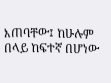እጠባቸው፤ ከሁሉም በላይ ከፍተኛ በሆነው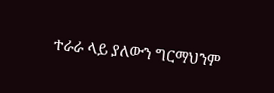ተራራ ላይ ያለውን ግርማህንም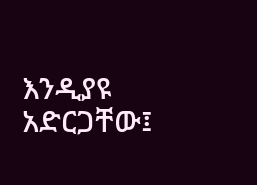እንዲያዩ አድርጋቸው፤